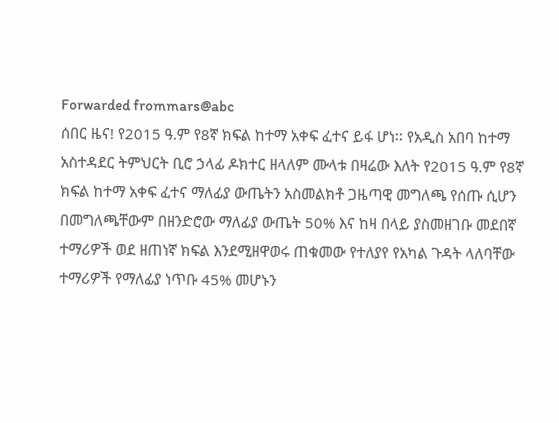Forwarded frommars@abc
ሰበር ዜና! የ2015 ዓ.ም የ8ኛ ክፍል ከተማ አቀፍ ፈተና ይፋ ሆነ፡፡ የአዲስ አበባ ከተማ አስተዳደር ትምህርት ቢሮ ኃላፊ ዶክተር ዘላለም ሙላቱ በዛሬው እለት የ2015 ዓ.ም የ8ኛ ክፍል ከተማ አቀፍ ፈተና ማለፊያ ውጤትን አስመልክቶ ጋዜጣዊ መግለጫ የሰጡ ሲሆን በመግለጫቸውም በዘንድሮው ማለፊያ ውጤት 50% እና ከዛ በላይ ያስመዘገቡ መደበኛ ተማሪዎች ወደ ዘጠነኛ ክፍል እንደሚዘዋወሩ ጠቁመው የተለያየ የአካል ጉዳት ላለባቸው ተማሪዎች የማለፊያ ነጥቡ 45% መሆኑን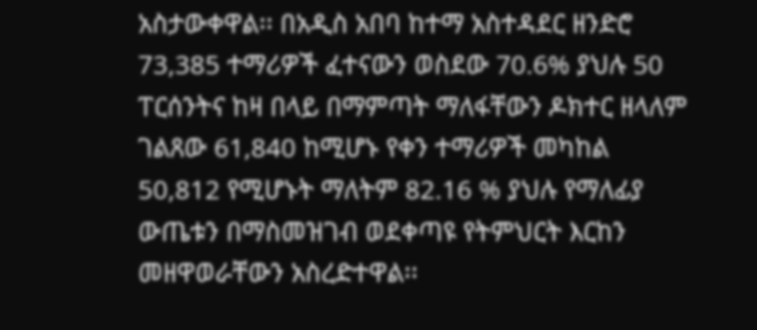አስታውቀዋል፡፡ በአዲስ አበባ ከተማ አስተዳደር ዘንድሮ 73,385 ተማሪዎች ፈተናውን ወስደው 70.6% ያህሉ 50 ፐርሰንትና ከዛ በላይ በማምጣት ማለፋቸውን ዶክተር ዘላለም ገልጸው 61,840 ከሚሆኑ የቀን ተማሪዎች መካከል 50,812 የሚሆኑት ማለትም 82.16 % ያህሉ የማለፊያ ውጤቱን በማስመዝገብ ወደቀጣዩ የትምህርት እርከን መዘዋወራቸውን አስረድተዋል፡፡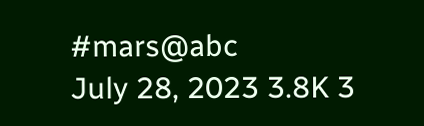#mars@abc
July 28, 2023 3.8K 3